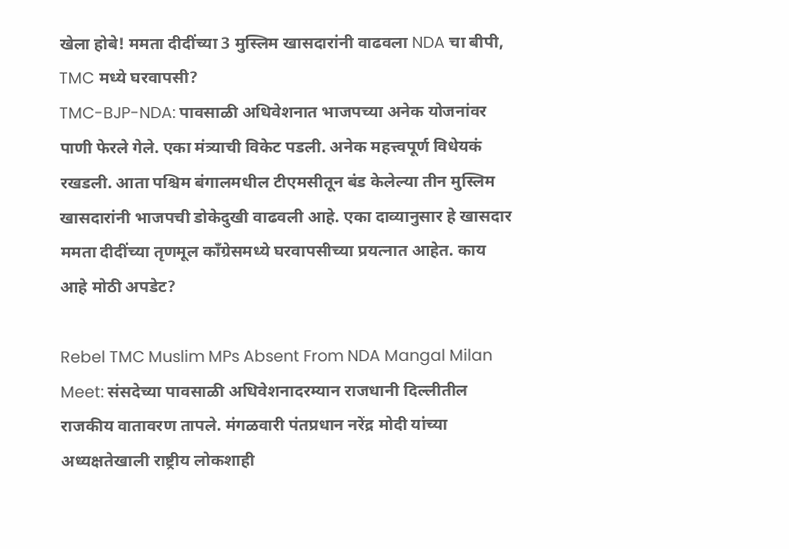खेला होबे! ममता दीदींच्या 3 मुस्लिम खासदारांनी वाढवला NDA चा बीपी, TMC मध्ये घरवापसी?
TMC-BJP-NDA: पावसाळी अधिवेशनात भाजपच्या अनेक योजनांवर पाणी फेरले गेले. एका मंत्र्याची विकेट पडली. अनेक महत्त्वपूर्ण विधेयकं रखडली. आता पश्चिम बंगालमधील टीएमसीतून बंड केलेल्या तीन मुस्लिम खासदारांनी भाजपची डोकेदुखी वाढवली आहे. एका दाव्यानुसार हे खासदार ममता दीदींच्या तृणमूल काँग्रेसमध्ये घरवापसीच्या प्रयत्नात आहेत. काय आहे मोठी अपडेट?

Rebel TMC Muslim MPs Absent From NDA Mangal Milan Meet: संसदेच्या पावसाळी अधिवेशनादरम्यान राजधानी दिल्लीतील राजकीय वातावरण तापले. मंगळवारी पंतप्रधान नरेंद्र मोदी यांच्या अध्यक्षतेखाली राष्ट्रीय लोकशाही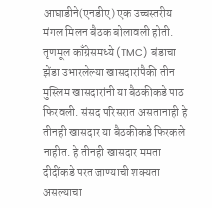आघाडीने(एनडीए) एक उच्चस्तरीय मंगल मिलन बैठक बोलावली होती. तृणमूल काँग्रेसमध्ये (TMC) बंडाचा झेंडा उभारलेल्या खासदारांपैकी तीन मुस्लिम खासदारांनी या बैठकीकडे पाठ फिरवली. संसद परिसरात असतानाही हे तीनही खासदार या बैठकीकडे फिरकले नाहीत. हे तीनही खासदार ममता दीदींकडे परत जाण्याची शक्यता असल्याचा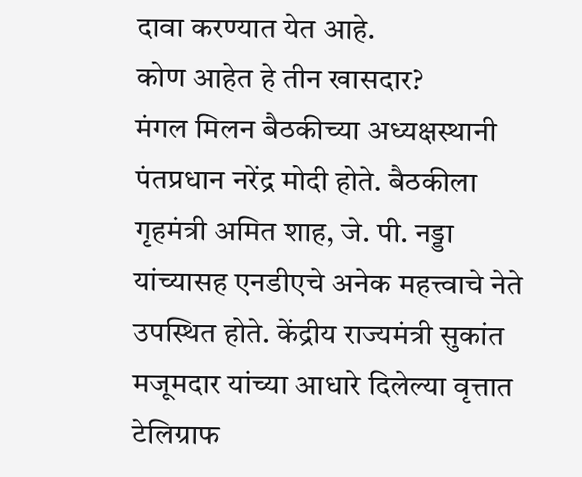दावा करण्यात येत आहे.
कोण आहेत हे तीन खासदार?
मंगल मिलन बैठकीच्या अध्यक्षस्थानी पंतप्रधान नरेंद्र मोदी होते. बैठकीला गृहमंत्री अमित शाह, जे. पी. नड्डा यांच्यासह एनडीएचे अनेक महत्त्वाचे नेते उपस्थित होते. केंद्रीय राज्यमंत्री सुकांत मजूमदार यांच्या आधारे दिलेल्या वृत्तात टेलिग्राफ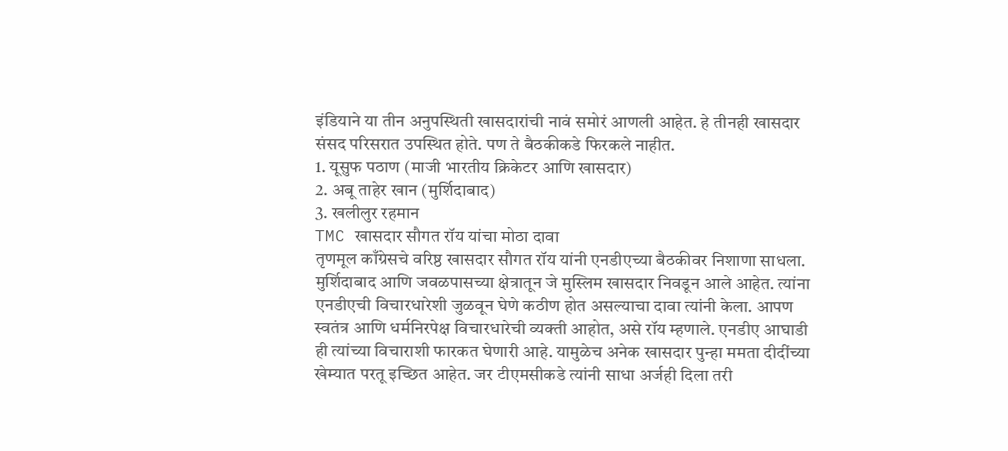इंडियाने या तीन अनुपस्थिती खासदारांची नावं समोरं आणली आहेत. हे तीनही खासदार संसद परिसरात उपस्थित होते. पण ते बैठकीकडे फिरकले नाहीत.
1. यूसुफ पठाण (माजी भारतीय क्रिकेटर आणि खासदार)
2. अबू ताहेर खान (मुर्शिदाबाद)
3. खलीलुर रहमान
TMC खासदार सौगत रॉय यांचा मोठा दावा
तृणमूल काँग्रेसचे वरिष्ठ खासदार सौगत रॉय यांनी एनडीएच्या बैठकीवर निशाणा साधला. मुर्शिदाबाद आणि जवळपासच्या क्षेत्रातून जे मुस्लिम खासदार निवडून आले आहेत. त्यांना एनडीएची विचारधारेशी जुळवून घेणे कठीण होत असल्याचा दावा त्यांनी केला. आपण स्वतंत्र आणि धर्मनिरपेक्ष विचारधारेची व्यक्ती आहोत, असे रॉय म्हणाले. एनडीए आघाडी ही त्यांच्या विचाराशी फारकत घेणारी आहे. यामुळेच अनेक खासदार पुन्हा ममता दीदींच्या खेम्यात परतू इच्छित आहेत. जर टीएमसीकडे त्यांनी साधा अर्जही दिला तरी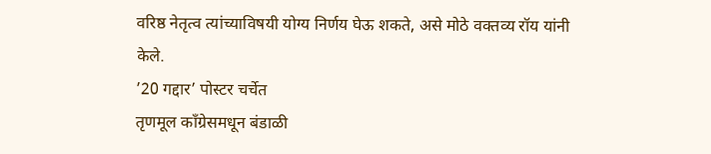वरिष्ठ नेतृत्व त्यांच्याविषयी योग्य निर्णय घेऊ शकते, असे मोठे वक्तव्य रॉय यांनी केले.
’20 गद्दार’ पोस्टर चर्चेत
तृणमूल काँग्रेसमधून बंडाळी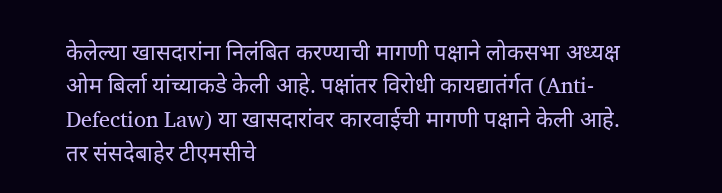केलेल्या खासदारांना निलंबित करण्याची मागणी पक्षाने लोकसभा अध्यक्ष ओम बिर्ला यांच्याकडे केली आहे. पक्षांतर विरोधी कायद्यातंर्गत (Anti-Defection Law) या खासदारांवर कारवाईची मागणी पक्षाने केली आहे. तर संसदेबाहेर टीएमसीचे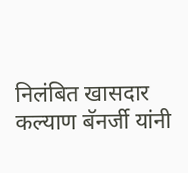निलंबित खासदार कल्याण बॅनर्जी यांनी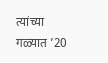त्यांच्या गळ्यात ’20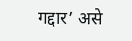गद्दार’ असे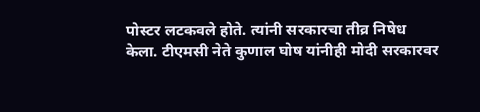पोस्टर लटकवले होते. त्यांनी सरकारचा तीव्र निषेध केला. टीएमसी नेते कुणाल घोष यांनीही मोदी सरकारवर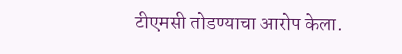टीएमसी तोडण्याचा आरोप केला.